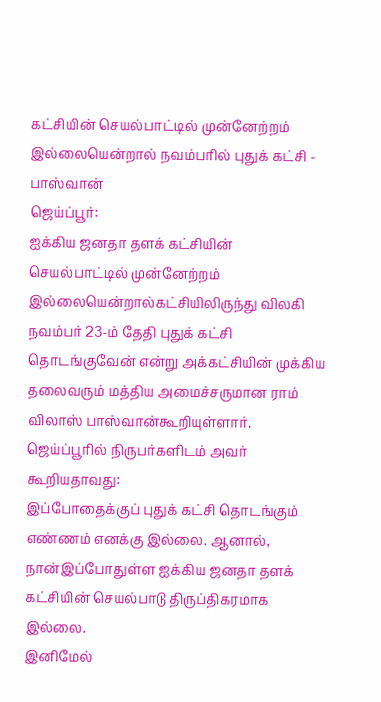கட்சியின் செயல்பாட்டில் முன்னேற்றம் இல்லையென்றால் நவம்பரில் புதுக் கட்சி - பாஸ்வான்
ஜெய்ப்பூர்:
ஐக்கிய ஜனதா தளக் கட்சியின் செயல்பாட்டில் முன்னேற்றம் இல்லையென்றால்கட்சியிலிருந்து விலகி நவம்பர் 23-ம் தேதி புதுக் கட்சி தொடங்குவேன் என்று அக்கட்சியின் முக்கிய தலைவரும் மத்திய அமைச்சருமான ராம் விலாஸ் பாஸ்வான்கூறியுள்ளார்.
ஜெய்ப்பூரில் நிருபர்களிடம் அவர் கூறியதாவது:
இப்போதைக்குப் புதுக் கட்சி தொடங்கும் எண்ணம் எனக்கு இல்லை. ஆனால், நான்இப்போதுள்ள ஐக்கிய ஜனதா தளக் கட்சியின் செயல்பாடு திருப்திகரமாக இல்லை.
இனிமேல்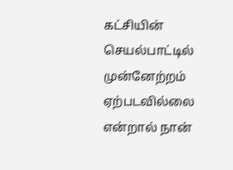கட்சியின் செயல்பாட்டில் முன்னேற்றம் ஏற்படவில்லை என்றால் நான்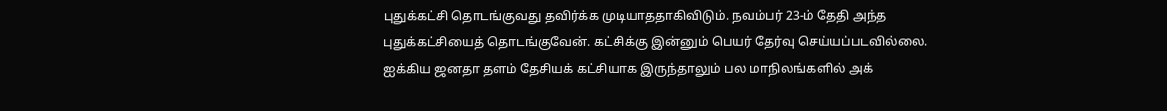புதுக்கட்சி தொடங்குவது தவிர்க்க முடியாததாகிவிடும். நவம்பர் 23-ம் தேதி அந்த புதுக்கட்சியைத் தொடங்குவேன். கட்சிக்கு இன்னும் பெயர் தேர்வு செய்யப்படவில்லை.
ஐக்கிய ஜனதா தளம் தேசியக் கட்சியாக இருந்தாலும் பல மாநிலங்களில் அக்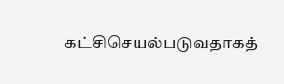கட்சிசெயல்படுவதாகத்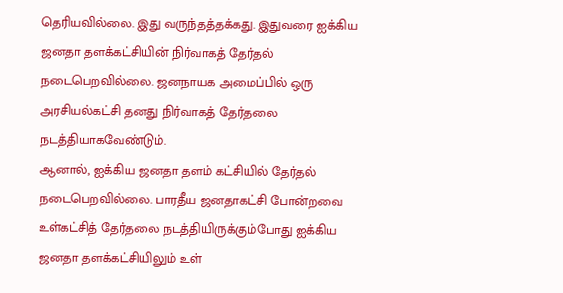தெரியவில்லை. இது வருந்தத்தக்கது. இதுவரை ஐக்கிய ஜனதா தளக்கட்சியின் நிர்வாகத் தேர்தல் நடைபெறவில்லை. ஜனநாயக அமைப்பில் ஒரு அரசியல்கட்சி தனது நிர்வாகத் தேர்தலை நடத்தியாகவேண்டும்.
ஆனால், ஐக்கிய ஜனதா தளம் கட்சியில் தேர்தல் நடைபெறவில்லை. பாரதீய ஜனதாகட்சி போன்றவை உள்கட்சித் தேர்தலை நடத்தியிருக்கும்போது ஐக்கிய ஜனதா தளக்கட்சியிலும் உள்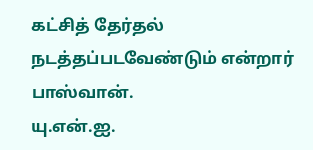கட்சித் தேர்தல் நடத்தப்படவேண்டும் என்றார் பாஸ்வான்.
யு.என்.ஐ.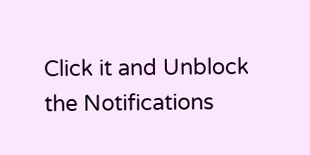Click it and Unblock the Notifications